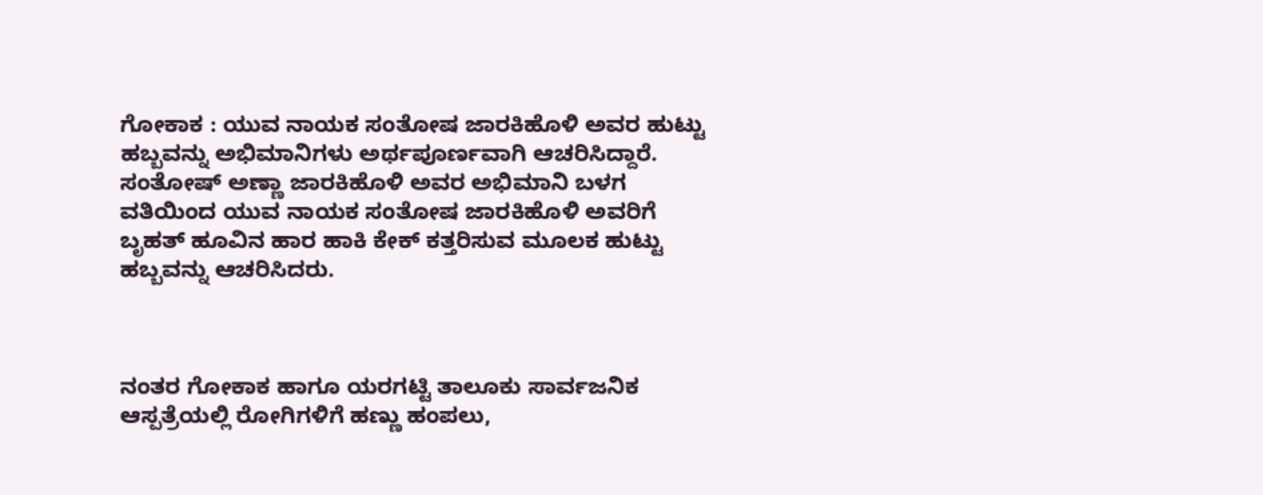ಗೋಕಾಕ : ಯುವ ನಾಯಕ ಸಂತೋಷ ಜಾರಕಿಹೊಳಿ ಅವರ ಹುಟ್ಟು ಹಬ್ಬವನ್ನು ಅಭಿಮಾನಿಗಳು ಅರ್ಥಪೂರ್ಣವಾಗಿ ಆಚರಿಸಿದ್ದಾರೆ.
ಸಂತೋಷ್ ಅಣ್ಣಾ ಜಾರಕಿಹೊಳಿ ಅವರ ಅಭಿಮಾನಿ ಬಳಗ ವತಿಯಿಂದ ಯುವ ನಾಯಕ ಸಂತೋಷ ಜಾರಕಿಹೊಳಿ ಅವರಿಗೆ ಬೃಹತ್ ಹೂವಿನ ಹಾರ ಹಾಕಿ ಕೇಕ್ ಕತ್ತರಿಸುವ ಮೂಲಕ ಹುಟ್ಟು ಹಬ್ಬವನ್ನು ಆಚರಿಸಿದರು.



ನಂತರ ಗೋಕಾಕ ಹಾಗೂ ಯರಗಟ್ಟಿ ತಾಲೂಕು ಸಾರ್ವಜನಿಕ ಆಸ್ಪತ್ರೆಯಲ್ಲಿ ರೋಗಿಗಳಿಗೆ ಹಣ್ಣು ಹಂಪಲು,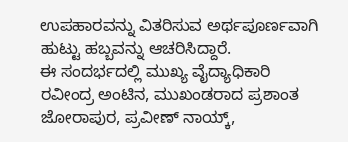ಉಪಹಾರವನ್ನು ವಿತರಿಸುವ ಅರ್ಥಪೂರ್ಣವಾಗಿ ಹುಟ್ಟು ಹಬ್ಬವನ್ನು ಆಚರಿಸಿದ್ದಾರೆ.
ಈ ಸಂದರ್ಭದಲ್ಲಿ ಮುಖ್ಯ ವೈದ್ಯಾಧಿಕಾರಿ ರವೀಂದ್ರ ಅಂಟಿನ, ಮುಖಂಡರಾದ ಪ್ರಶಾಂತ ಜೋರಾಪುರ, ಪ್ರವೀಣ್ ನಾಯ್ಕ್,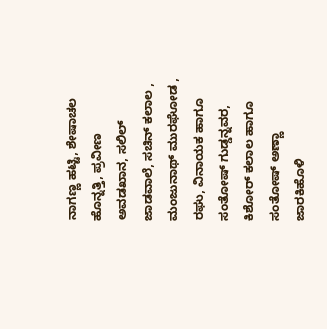ನಾಗಣ್ಣ ಹಟ್ಟಿ, ಶೇಷಾಚಲ ಹೊನ್ನತ್ತಿ, ಪ್ರವೀಣ ಅವಡಖಾನ, ಸಲಿಲ್ ಜಾಡವಾಲೆ, ಸಚಿನ್ ಕಲಾಲ , ಮಂಜುನಾಥ್ ಮುರಘೋಡ , ರಘು, ವಿನಾಯಕ ಹಾಗೂ ಸಂತೋಷ್ ಗುಡ್ಡನ್ನವರ, ಕಿಶೋರ್ ಕಲಾಲ ಹಾಗೂ ಸಂತೋಷ್ ಅಣ್ಣಾ ಜಾರಕಿಹೊಳಿ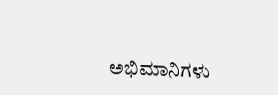ಅಭಿಮಾನಿಗಳು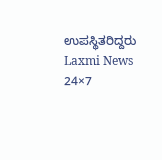ಉಪಸ್ಥಿತರಿದ್ದರು
Laxmi News 24×7